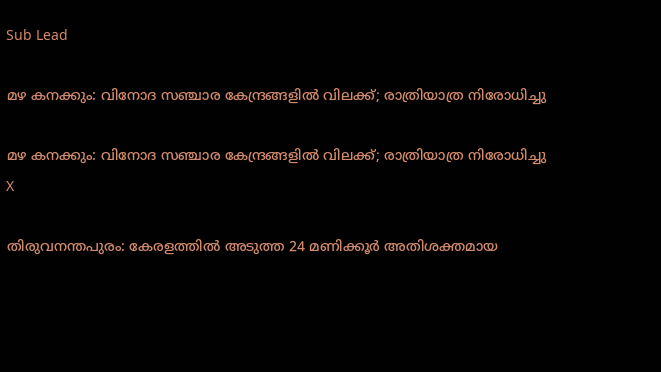Sub Lead

മഴ കനക്കും: വിനോദ സഞ്ചാര കേന്ദ്രങ്ങളില്‍ വിലക്ക്; രാത്രിയാത്ര നിരോധിച്ചു

മഴ കനക്കും: വിനോദ സഞ്ചാര കേന്ദ്രങ്ങളില്‍ വിലക്ക്; രാത്രിയാത്ര നിരോധിച്ചു
X

തിരുവനന്തപുരം: കേരളത്തില്‍ അടുത്ത 24 മണിക്കൂര്‍ അതിശക്തമായ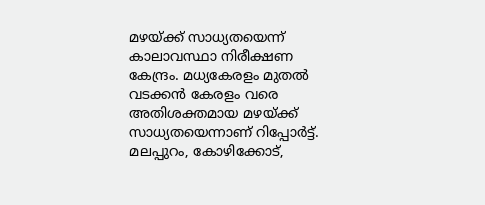മഴയ്ക്ക് സാധ്യതയെന്ന് കാലാവസ്ഥാ നിരീക്ഷണ കേന്ദ്രം. മധ്യകേരളം മുതല്‍ വടക്കന്‍ കേരളം വരെ അതിശക്തമായ മഴയ്ക്ക് സാധ്യതയെന്നാണ് റിപ്പോര്‍ട്ട്. മലപ്പുറം, കോഴിക്കോട്,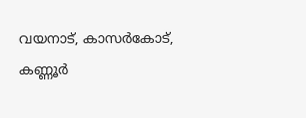വയനാട്, കാസര്‍കോട്, കണ്ണൂര്‍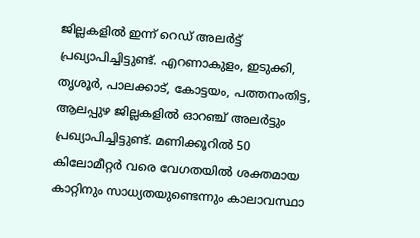ജില്ലകളില്‍ ഇന്ന് റെഡ് അലര്‍ട്ട് പ്രഖ്യാപിച്ചിട്ടുണ്ട്. എറണാകുളം, ഇടുക്കി, തൃശൂര്‍, പാലക്കാട്, കോട്ടയം, പത്തനംതിട്ട, ആലപ്പുഴ ജില്ലകളില്‍ ഓറഞ്ച് അലര്‍ട്ടും പ്രഖ്യാപിച്ചിട്ടുണ്ട്. മണിക്കൂറില്‍ 50 കിലോമീറ്റര്‍ വരെ വേഗതയില്‍ ശക്തമായ കാറ്റിനും സാധ്യതയുണ്ടെന്നും കാലാവസ്ഥാ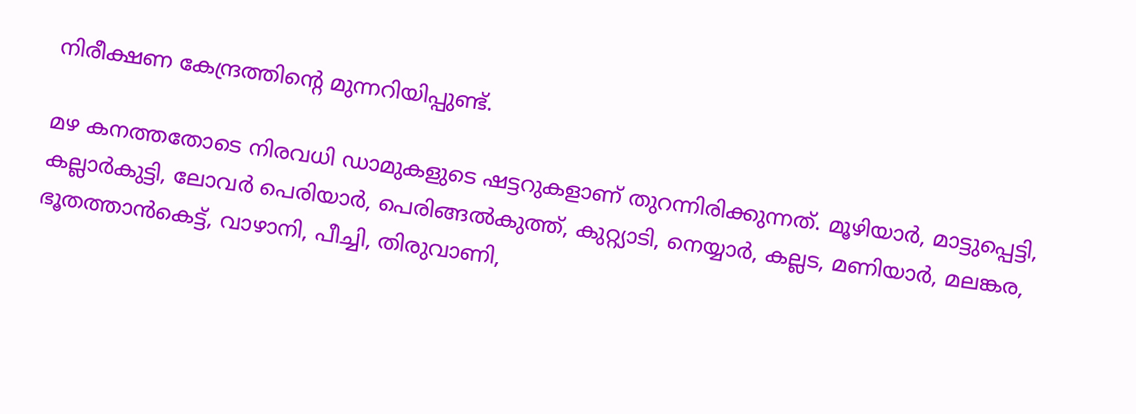നിരീക്ഷണ കേന്ദ്രത്തിന്റെ മുന്നറിയിപ്പുണ്ട്.

മഴ കനത്തതോടെ നിരവധി ഡാമുകളുടെ ഷട്ടറുകളാണ് തുറന്നിരിക്കുന്നത്. മൂഴിയാര്‍, മാട്ടുപ്പെട്ടി, കല്ലാര്‍കുട്ടി, ലോവര്‍ പെരിയാര്‍, പെരിങ്ങല്‍കുത്ത്, കുറ്റ്യാടി, നെയ്യാര്‍, കല്ലട, മണിയാര്‍, മലങ്കര, ഭൂതത്താന്‍കെട്ട്, വാഴാനി, പീച്ചി, തിരുവാണി,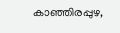കാഞ്ഞിരപ്പുഴ,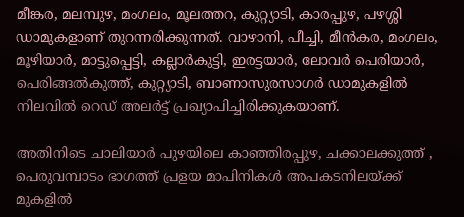മീങ്കര, മലമ്പുഴ, മംഗലം, മൂലത്തറ, കുറ്റ്യാടി, കാരപ്പുഴ, പഴശ്ശി ഡാമുകളാണ് തുറന്നരിക്കുന്നത്. വാഴാനി, പീച്ചി, മീന്‍കര, മംഗലം, മൂഴിയാര്‍, മാട്ടുപ്പെട്ടി, കല്ലാര്‍കുട്ടി, ഇരട്ടയാര്‍, ലോവര്‍ പെരിയാര്‍, പെരിങ്ങല്‍കുത്ത്, കുറ്റ്യാടി, ബാണാസുരസാഗര്‍ ഡാമുകളില്‍ നിലവില്‍ റെഡ് അലര്‍ട്ട് പ്രഖ്യാപിച്ചിരിക്കുകയാണ്.

അതിനിടെ ചാലിയാര്‍ പുഴയിലെ കാഞ്ഞിരപ്പുഴ, ചക്കാലക്കുത്ത് , പെരുവമ്പാടം ഭാഗത്ത് പ്രളയ മാപിനികള്‍ അപകടനിലയ്ക്ക് മുകളില്‍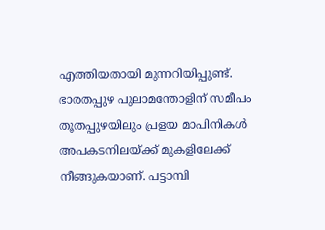എത്തിയതായി മുന്നറിയിപ്പുണ്ട്. ഭാരതപ്പുഴ പുലാമന്തോളിന് സമീപം തൂതപ്പുഴയിലും പ്രളയ മാപിനികള്‍ അപകടനിലയ്ക്ക് മുകളിലേക്ക് നീങ്ങുകയാണ്. പട്ടാമ്പി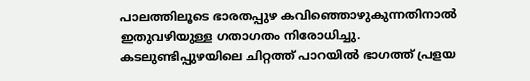പാലത്തിലൂടെ ഭാരതപ്പുഴ കവിഞ്ഞൊഴുകുന്നതിനാല്‍ ഇതുവഴിയുള്ള ഗതാഗതം നിരോധിച്ചു. കടലുണ്ടിപ്പുഴയിലെ ചിറ്റത്ത് പാറയില്‍ ഭാഗത്ത് പ്രളയ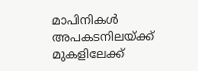മാപിനികള്‍ അപകടനിലയ്ക്ക് മുകളിലേക്ക്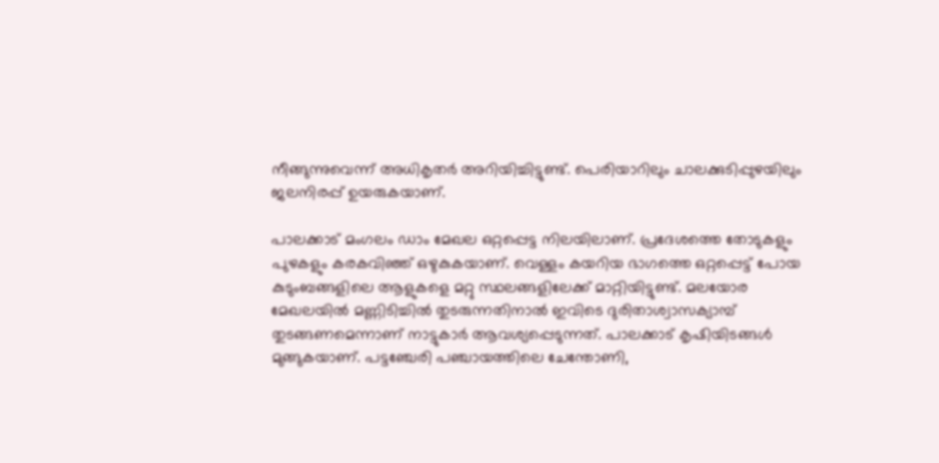നീങ്ങുന്നുവെന്ന് അധികൃതര്‍ അറിയിച്ചിട്ടുണ്ട്. പെരിയാറിലും ചാലക്കുടിപ്പുഴയിലും ജലനിരപ്പ് ഉയരുകയാണ്.

പാലക്കാട് മംഗലം ഡാം മേഖല ഒറ്റപ്പെട്ട നിലയിലാണ്. പ്രദേശത്തെ തോടുകളും പുഴകളും കരകവിഞ്ഞ് ഒഴുകുകയാണ്. വെള്ളം കയറിയ ഭാഗത്തെ ഒറ്റപ്പെട്ട് പോയ കുടുംബങ്ങളിലെ ആളുകളെ മറ്റു സ്ഥലങ്ങളിലേക്ക് മാറ്റിയിട്ടുണ്ട്. മലയോര മേഖലയില്‍ മണ്ണിടിച്ചില്‍ തുടരുന്നതിനാല്‍ ഇവിടെ ദുരിതാശ്വാസക്യാമ്പ് തുടങ്ങണമെന്നാണ് നാട്ടുകാര്‍ ആവശ്യപ്പെടുന്നത്. പാലക്കാട് കൃഷിയിടങ്ങള്‍ മുങ്ങുകയാണ്. പട്ടഞ്ചേരി പഞ്ചായത്തിലെ ചേന്തോണി,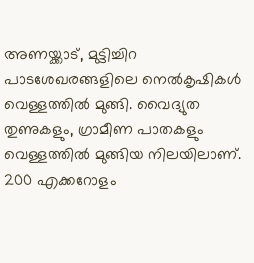അണയ്ക്കാട്, മുട്ടിച്ചിറ പാടശേഖരങ്ങളിലെ നെല്‍കൃഷികള്‍ വെള്ളത്തില്‍ മുങ്ങി. വൈദ്യുത തുണുകളും, ഗ്രാമീണ പാതകളും വെള്ളത്തില്‍ മുങ്ങിയ നിലയിലാണ്. 200 എക്കറോളം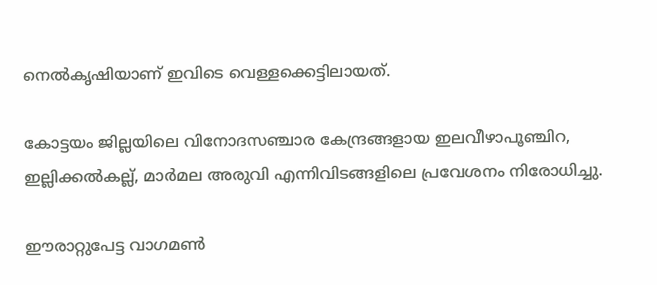നെല്‍കൃഷിയാണ് ഇവിടെ വെള്ളക്കെട്ടിലായത്.

കോട്ടയം ജില്ലയിലെ വിനോദസഞ്ചാര കേന്ദ്രങ്ങളായ ഇലവീഴാപൂഞ്ചിറ, ഇല്ലിക്കല്‍കല്ല്, മാര്‍മല അരുവി എന്നിവിടങ്ങളിലെ പ്രവേശനം നിരോധിച്ചു.

ഈരാറ്റുപേട്ട വാഗമണ്‍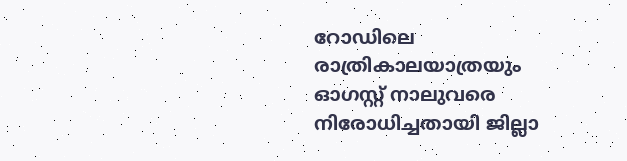റോഡിലെ രാത്രികാലയാത്രയും ഓഗസ്റ്റ് നാലുവരെ നിരോധിച്ചതായി ജില്ലാ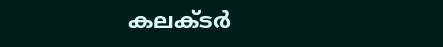കലക്ടര്‍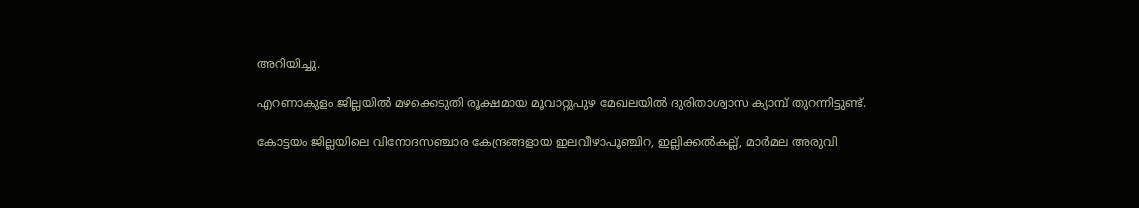അറിയിച്ചു.

എറണാകുളം ജില്ലയില്‍ മഴക്കെടുതി രൂക്ഷമായ മൂവാറ്റുപുഴ മേഖലയില്‍ ദുരിതാശ്വാസ ക്യാമ്പ് തുറന്നിട്ടുണ്ട്.

കോട്ടയം ജില്ലയിലെ വിനോദസഞ്ചാര കേന്ദ്രങ്ങളായ ഇലവീഴാപൂഞ്ചിറ, ഇല്ലിക്കല്‍കല്ല്, മാര്‍മല അരുവി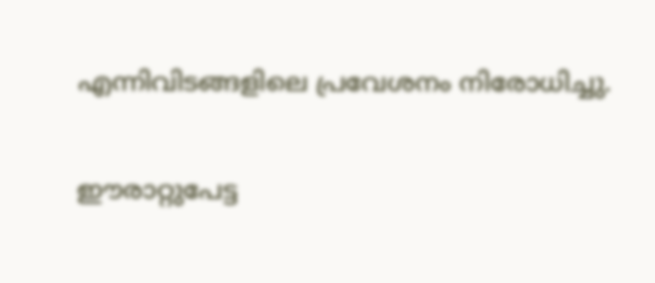എന്നിവിടങ്ങളിലെ പ്രവേശനം നിരോധിച്ചു.

ഈരാറ്റുപേട്ട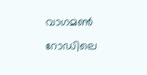വാഗമണ്‍ റോഡിലെ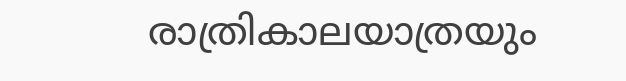രാത്രികാലയാത്രയും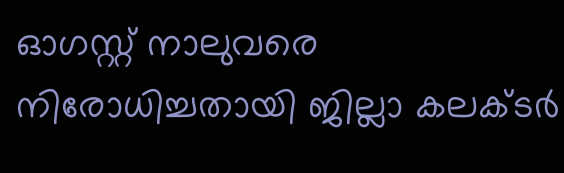ഓഗസ്റ്റ് നാലുവരെ നിരോധിച്ചതായി ജില്ലാ കലക്ടര്‍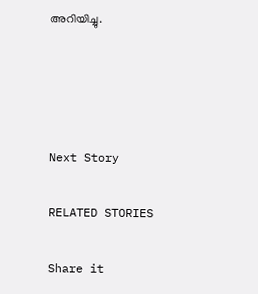അറിയിച്ചു.




Next Story

RELATED STORIES

Share it